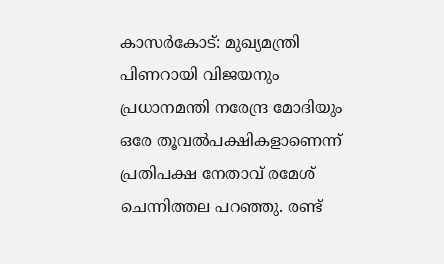കാസര്‍കോട്: മുഖ്യമന്ത്രി പിണറായി വിജയനും പ്രധാനമന്തി നരേന്ദ്ര മോദിയും ഒരേ തൂവല്‍പക്ഷികളാണെന്ന് പ്രതിപക്ഷ നേതാവ് രമേശ് ചെന്നിത്തല പറഞ്ഞു. രണ്ട്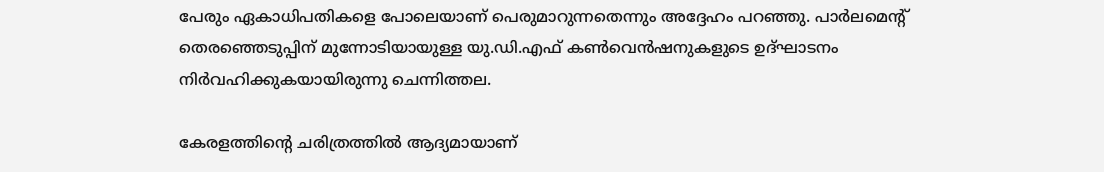പേരും ഏകാധിപതികളെ പോലെയാണ് പെരുമാറുന്നതെന്നും അദ്ദേഹം പറഞ്ഞു. പാര്‍ലമെന്റ് തെരഞ്ഞെടുപ്പിന് മുന്നോടിയായുള്ള യു.ഡി.എഫ് കണ്‍വെന്‍ഷനുകളുടെ ഉദ്ഘാടനം നിര്‍വഹിക്കുകയായിരുന്നു ചെന്നിത്തല.

കേരളത്തിന്റെ ചരിത്രത്തില്‍ ആദ്യമായാണ്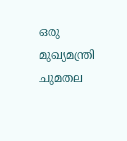ഒരു മുഖ്യമന്ത്രി ചുമതല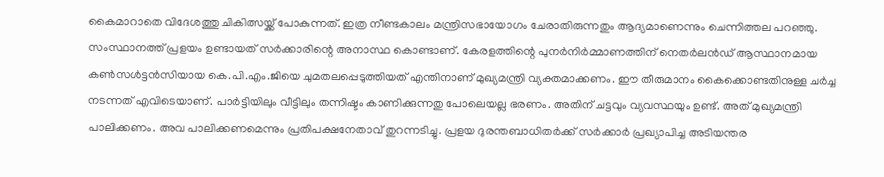കൈമാറാതെ വിദേശത്തു ചികിത്സയ്ക്ക് പോകുന്നത്. ഇത്ര നീണ്ടകാലം മന്ത്രിസഭായോഗം ചേരാതിരുന്നതും ആദ്യമാണെന്നും ചെന്നിത്തല പറഞ്ഞു. സംസ്ഥാനത്ത് പ്രളയം ഉണ്ടായത് സര്‍ക്കാരിന്റെ അനാസ്ഥ കൊണ്ടാണ്. കേരളത്തിന്റെ പുനര്‍നിര്‍മ്മാണത്തിന് നെതര്‍ലന്‍ഡ് ആസ്ഥാനമായ കണ്‍സള്‍ട്ടന്‍സിയായ കെ.പി.എം.ജിയെ ചുമതലപ്പെടുത്തിയത് എന്തിനാണ് മുഖ്യമന്ത്രി വ്യക്തമാക്കണം. ഈ തീരുമാനം കൈക്കൊണ്ടതിനുള്ള ചര്‍ച്ച നടന്നത് എവിടെയാണ്. പാര്‍ട്ടിയിലും വീട്ടിലും തന്നിഷ്ടം കാണിക്കുന്നതു പോലെയല്ല ഭരണം. അതിന് ചട്ടവും വ്യവസ്ഥയും ഉണ്ട്. അത് മുഖ്യമന്ത്രി പാലിക്കണം. അവ പാലിക്കണമെന്നും പ്രതിപക്ഷനേതാവ് തുറന്നടിച്ചു. പ്രളയ ദുരന്തബാധിതര്‍ക്ക് സര്‍ക്കാര്‍ പ്രഖ്യാപിച്ച അടിയന്തര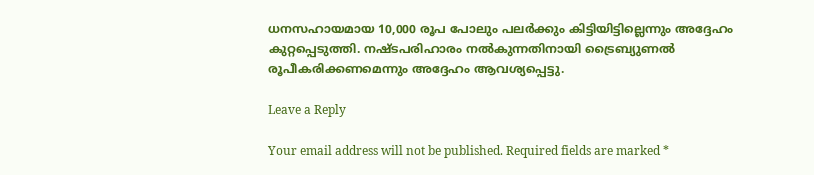ധനസഹായമായ 10,000 രൂപ പോലും പലര്‍ക്കും കിട്ടിയിട്ടില്ലെന്നും അദ്ദേഹം കുറ്റപ്പെടുത്തി. നഷ്ടപരിഹാരം നല്‍കുന്നതിനായി ട്രൈബ്യുണല്‍ രൂപീകരിക്കണമെന്നും അദ്ദേഹം ആവശ്യപ്പെട്ടു.

Leave a Reply

Your email address will not be published. Required fields are marked *